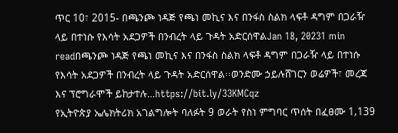ጥር 10፣ 2015- በጫንጮ ነዳጅ የጫነ መኪና እና በንፋስ ስልክ ላፍቶ ዳግም በጋራዥ ላይ በተነሱ የእሳት አደጋዎች በንብረት ላይ ጉዳት አድርሰዋልJan 18, 20231 min readበጫንጮ ነዳጅ የጫነ መኪና እና በንፋስ ስልክ ላፍቶ ዳግም በጋራዥ ላይ በተነሱ የእሳት አደጋዎች በንብረት ላይ ጉዳት አድርሰዋል፡፡ወንድሙ ኃይሉሸገርን ወሬዎች፣ መረጃ እና ፕሮግራሞች ይከታተሉ…https://bit.ly/33KMCqz
የኢትዮጵያ ኤሌክትሪክ አገልግሎት ባለፉት 9 ወራት የስነ ምግባር ጥሰት በፈፀሙ 1,139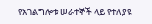የአገልግሎቱ ሠራተኞች ላይ የተለያዩ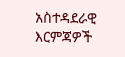አስተዳደራዊ እርምጃዎች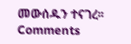መውሰዱን ተናገረ፡፡
Comments